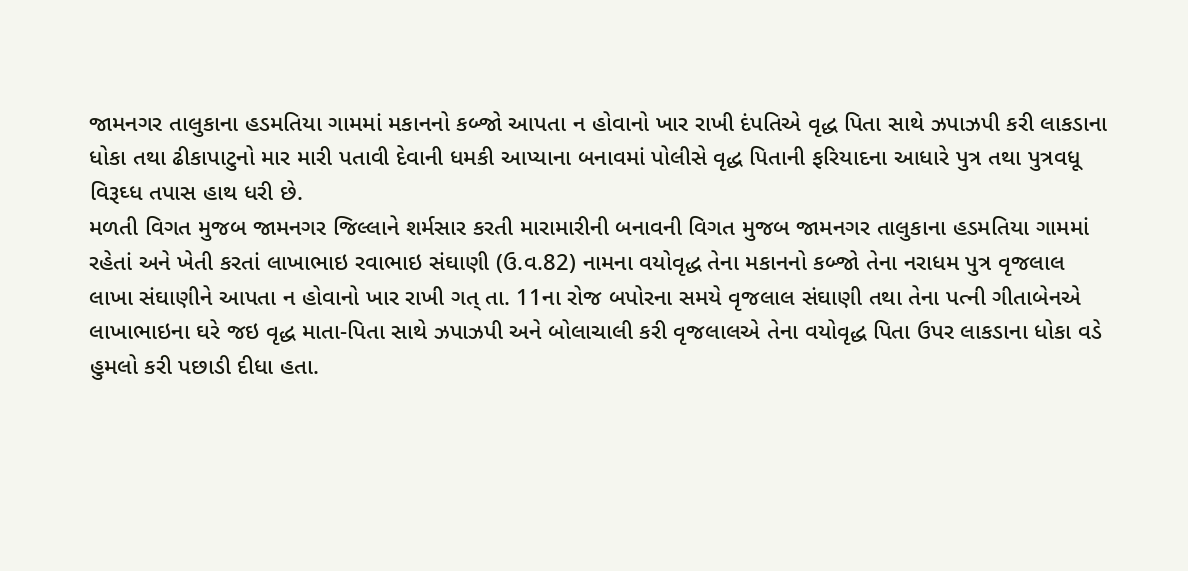જામનગર તાલુકાના હડમતિયા ગામમાં મકાનનો કબ્જો આપતા ન હોવાનો ખાર રાખી દંપતિએ વૃદ્ધ પિતા સાથે ઝપાઝપી કરી લાકડાના ધોકા તથા ઢીકાપાટુનો માર મારી પતાવી દેવાની ધમકી આપ્યાના બનાવમાં પોલીસે વૃદ્ધ પિતાની ફરિયાદના આધારે પુત્ર તથા પુત્રવધૂ વિરૂઘ્ધ તપાસ હાથ ધરી છે.
મળતી વિગત મુજબ જામનગર જિલ્લાને શર્મસાર કરતી મારામારીની બનાવની વિગત મુજબ જામનગર તાલુકાના હડમતિયા ગામમાં રહેતાં અને ખેતી કરતાં લાખાભાઇ રવાભાઇ સંઘાણી (ઉ.વ.82) નામના વયોવૃદ્ધ તેના મકાનનો કબ્જો તેના નરાધમ પુત્ર વૃજલાલ લાખા સંઘાણીને આપતા ન હોવાનો ખાર રાખી ગત્ તા. 11ના રોજ બપોરના સમયે વૃજલાલ સંઘાણી તથા તેના પત્ની ગીતાબેનએ લાખાભાઇના ઘરે જઇ વૃદ્ધ માતા-પિતા સાથે ઝપાઝપી અને બોલાચાલી કરી વૃજલાલએ તેના વયોવૃદ્ધ પિતા ઉપર લાકડાના ધોકા વડે હુમલો કરી પછાડી દીધા હતા.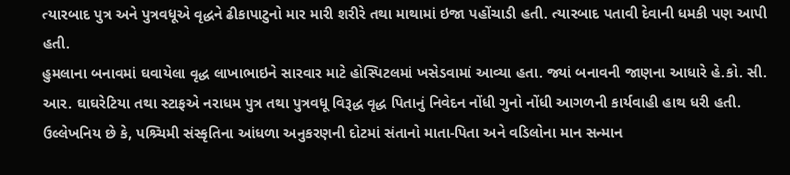ત્યારબાદ પુત્ર અને પુત્રવધૂએ વૃદ્ધને ઢીકાપાટુનો માર મારી શરીરે તથા માથામાં ઇજા પહોંચાડી હતી. ત્યારબાદ પતાવી દેવાની ધમકી પણ આપી હતી.
હુમલાના બનાવમાં ઘવાયેલા વૃદ્ધ લાખાભાઇને સારવાર માટે હોસ્પિટલમાં ખસેડવામાં આવ્યા હતા. જ્યાં બનાવની જાણના આધારે હે.કો. સી. આર. ઘાઘરેટિયા તથા સ્ટાફએ નરાધમ પુત્ર તથા પુત્રવધૂ વિરૂદ્ધ વૃદ્ધ પિતાનું નિવેદન નોંધી ગુનો નોંધી આગળની કાર્યવાહી હાથ ધરી હતી.
ઉલ્લેખનિય છે કે, પશ્ર્ચિમી સંસ્કૃતિના આંધળા અનુકરણની દોટમાં સંતાનો માતા-પિતા અને વડિલોના માન સન્માન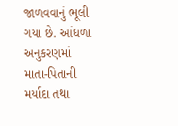જાળવવાનું ભૂલી ગયા છે. આંધળા અનુકરણમાં માતા-પિતાની મર્યાદા તથા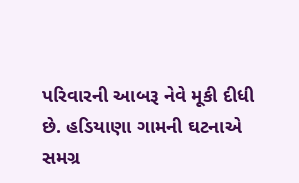પરિવારની આબરૂ નેવે મૂકી દીધી છે. હડિયાણા ગામની ઘટનાએ સમગ્ર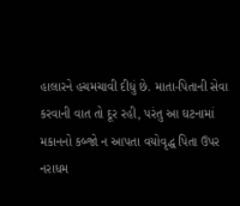હાલારને હચમચાવી દીધું છે. માતા-પિતાની સેવા કરવાની વાત તો દૂર રહી, પરંતુ આ ઘટનામાં મકાનનો કબ્જો ન આપતા વયોવૃદ્ધ પિતા ઉપર નરાધમ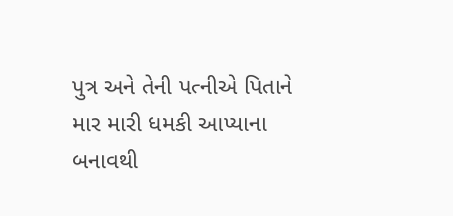પુત્ર અને તેની પત્નીએ પિતાને માર મારી ધમકી આપ્યાના બનાવથી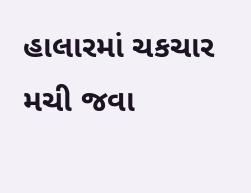હાલારમાં ચકચાર મચી જવા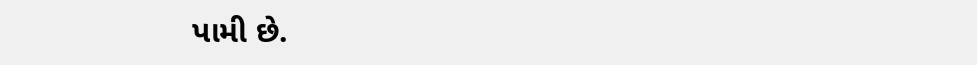પામી છે.